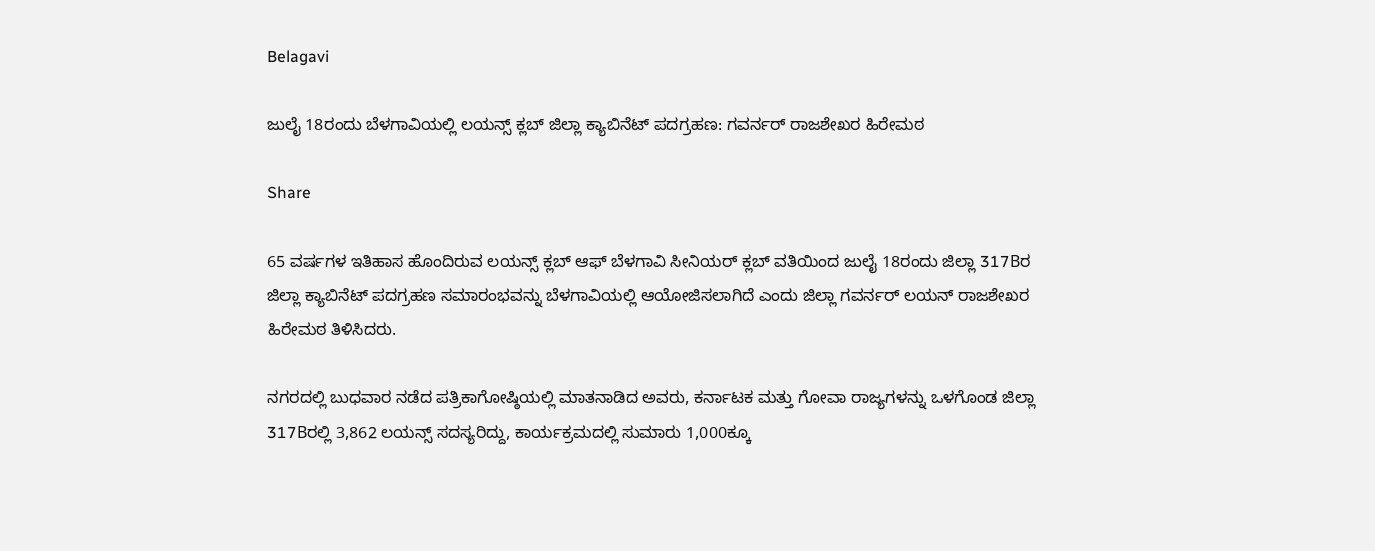Belagavi

ಜುಲೈ 18ರಂದು ಬೆಳಗಾವಿಯಲ್ಲಿ ಲಯನ್ಸ್ ಕ್ಲಬ್ ಜಿಲ್ಲಾ ಕ್ಯಾಬಿನೆಟ್ ಪದಗ್ರಹಣ: ಗವರ್ನರ್ ರಾಜಶೇಖರ ಹಿರೇಮಠ

Share

65 ವರ್ಷಗಳ ಇತಿಹಾಸ ಹೊಂದಿರುವ ಲಯನ್ಸ್ ಕ್ಲಬ್ ಆಫ್ ಬೆಳಗಾವಿ ಸೀನಿಯರ್ ಕ್ಲಬ್ ವತಿಯಿಂದ ಜುಲೈ 18ರಂದು ಜಿಲ್ಲಾ 317Bರ ಜಿಲ್ಲಾ ಕ್ಯಾಬಿನೆಟ್ ಪದಗ್ರಹಣ ಸಮಾರಂಭವನ್ನು ಬೆಳಗಾವಿಯಲ್ಲಿ ಆಯೋಜಿಸಲಾಗಿದೆ ಎಂದು ಜಿಲ್ಲಾ ಗವರ್ನರ್ ಲಯನ್ ರಾಜಶೇಖರ ಹಿರೇಮಠ ತಿಳಿಸಿದರು.

ನಗರದಲ್ಲಿ ಬುಧವಾರ ನಡೆದ ಪತ್ರಿಕಾಗೋಷ್ಠಿಯಲ್ಲಿ ಮಾತನಾಡಿದ ಅವರು, ಕರ್ನಾಟಕ ಮತ್ತು ಗೋವಾ ರಾಜ್ಯಗಳನ್ನು ಒಳಗೊಂಡ ಜಿಲ್ಲಾ 317Bರಲ್ಲಿ 3,862 ಲಯನ್ಸ್ ಸದಸ್ಯರಿದ್ದು, ಕಾರ್ಯಕ್ರಮದಲ್ಲಿ ಸುಮಾರು 1,000ಕ್ಕೂ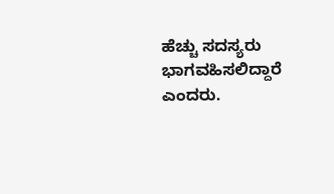ಹೆಚ್ಚು ಸದಸ್ಯರು ಭಾಗವಹಿಸಲಿದ್ದಾರೆ ಎಂದರು.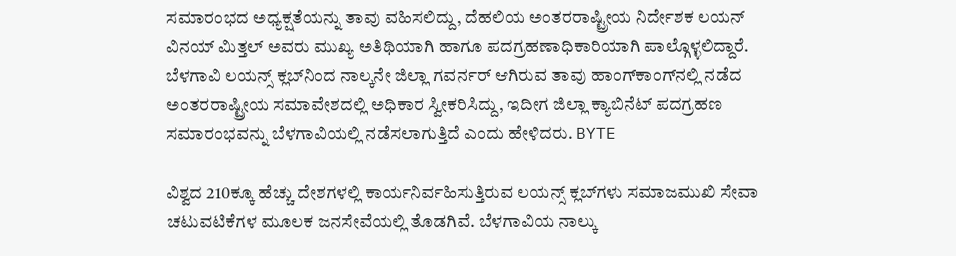ಸಮಾರಂಭದ ಅಧ್ಯಕ್ಷತೆಯನ್ನು ತಾವು ವಹಿಸಲಿದ್ದು, ದೆಹಲಿಯ ಅಂತರರಾಷ್ಟ್ರೀಯ ನಿರ್ದೇಶಕ ಲಯನ್ ವಿನಯ್ ಮಿತ್ತಲ್ ಅವರು ಮುಖ್ಯ ಅತಿಥಿಯಾಗಿ ಹಾಗೂ ಪದಗ್ರಹಣಾಧಿಕಾರಿಯಾಗಿ ಪಾಲ್ಗೊಳ್ಳಲಿದ್ದಾರೆ. ಬೆಳಗಾವಿ ಲಯನ್ಸ್ ಕ್ಲಬ್‌ನಿಂದ ನಾಲ್ಕನೇ ಜಿಲ್ಲಾ ಗವರ್ನರ್ ಆಗಿರುವ ತಾವು ಹಾಂಗ್‌ಕಾಂಗ್‌ನಲ್ಲಿ ನಡೆದ ಅಂತರರಾಷ್ಟ್ರೀಯ ಸಮಾವೇಶದಲ್ಲಿ ಅಧಿಕಾರ ಸ್ವೀಕರಿಸಿದ್ದು, ಇದೀಗ ಜಿಲ್ಲಾ ಕ್ಯಾಬಿನೆಟ್ ಪದಗ್ರಹಣ ಸಮಾರಂಭವನ್ನು ಬೆಳಗಾವಿಯಲ್ಲಿ ನಡೆಸಲಾಗುತ್ತಿದೆ ಎಂದು ಹೇಳಿದರು. BYTE

ವಿಶ್ವದ 210ಕ್ಕೂ ಹೆಚ್ಚು ದೇಶಗಳಲ್ಲಿ ಕಾರ್ಯನಿರ್ವಹಿಸುತ್ತಿರುವ ಲಯನ್ಸ್ ಕ್ಲಬ್‌ಗಳು ಸಮಾಜಮುಖಿ ಸೇವಾ ಚಟುವಟಿಕೆಗಳ ಮೂಲಕ ಜನಸೇವೆಯಲ್ಲಿ ತೊಡಗಿವೆ. ಬೆಳಗಾವಿಯ ನಾಲ್ಕು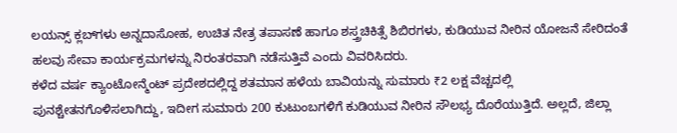ಲಯನ್ಸ್ ಕ್ಲಬ್‌ಗಳು ಅನ್ನದಾಸೋಹ, ಉಚಿತ ನೇತ್ರ ತಪಾಸಣೆ ಹಾಗೂ ಶಸ್ತ್ರಚಿಕಿತ್ಸೆ ಶಿಬಿರಗಳು, ಕುಡಿಯುವ ನೀರಿನ ಯೋಜನೆ ಸೇರಿದಂತೆ ಹಲವು ಸೇವಾ ಕಾರ್ಯಕ್ರಮಗಳನ್ನು ನಿರಂತರವಾಗಿ ನಡೆಸುತ್ತಿವೆ ಎಂದು ವಿವರಿಸಿದರು.
ಕಳೆದ ವರ್ಷ ಕ್ಯಾಂಟೋನ್ಮೆಂಟ್ ಪ್ರದೇಶದಲ್ಲಿದ್ದ ಶತಮಾನ ಹಳೆಯ ಬಾವಿಯನ್ನು ಸುಮಾರು ₹2 ಲಕ್ಷ ವೆಚ್ಚದಲ್ಲಿ ಪುನಶ್ಚೇತನಗೊಳಿಸಲಾಗಿದ್ದು, ಇದೀಗ ಸುಮಾರು 200 ಕುಟುಂಬಗಳಿಗೆ ಕುಡಿಯುವ ನೀರಿನ ಸೌಲಭ್ಯ ದೊರೆಯುತ್ತಿದೆ. ಅಲ್ಲದೆ, ಜಿಲ್ಲಾ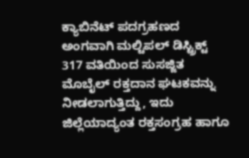ಕ್ಯಾಬಿನೆಟ್ ಪದಗ್ರಹಣದ ಅಂಗವಾಗಿ ಮಲ್ಟಿಪಲ್ ಡಿಸ್ಟ್ರಿಕ್ಟ್ 317 ವತಿಯಿಂದ ಸುಸಜ್ಜಿತ ಮೊಬೈಲ್ ರಕ್ತದಾನ ಘಟಕವನ್ನು ನೀಡಲಾಗುತ್ತಿದ್ದು, ಇದು ಜಿಲ್ಲೆಯಾದ್ಯಂತ ರಕ್ತಸಂಗ್ರಹ ಹಾಗೂ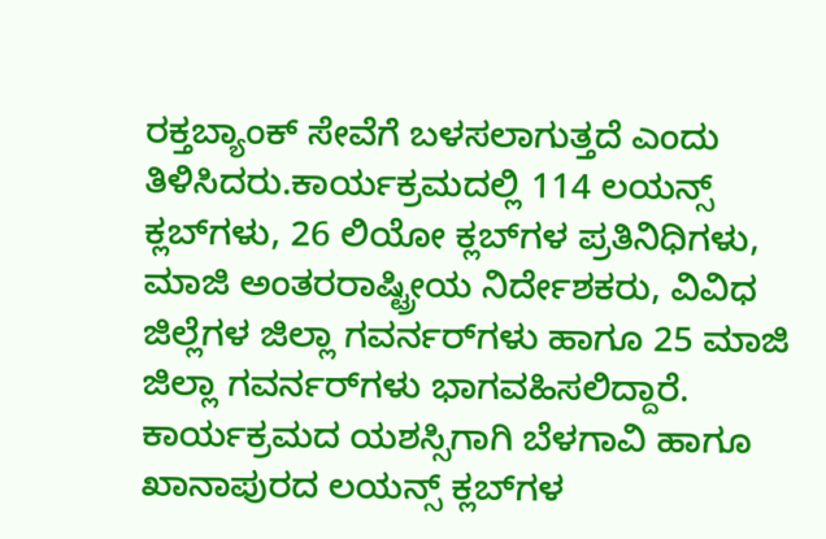ರಕ್ತಬ್ಯಾಂಕ್ ಸೇವೆಗೆ ಬಳಸಲಾಗುತ್ತದೆ ಎಂದು ತಿಳಿಸಿದರು.ಕಾರ್ಯಕ್ರಮದಲ್ಲಿ 114 ಲಯನ್ಸ್ ಕ್ಲಬ್‌ಗಳು, 26 ಲಿಯೋ ಕ್ಲಬ್‌ಗಳ ಪ್ರತಿನಿಧಿಗಳು, ಮಾಜಿ ಅಂತರರಾಷ್ಟ್ರೀಯ ನಿರ್ದೇಶಕರು, ವಿವಿಧ ಜಿಲ್ಲೆಗಳ ಜಿಲ್ಲಾ ಗವರ್ನರ್‌ಗಳು ಹಾಗೂ 25 ಮಾಜಿ ಜಿಲ್ಲಾ ಗವರ್ನರ್‌ಗಳು ಭಾಗವಹಿಸಲಿದ್ದಾರೆ. ಕಾರ್ಯಕ್ರಮದ ಯಶಸ್ಸಿಗಾಗಿ ಬೆಳಗಾವಿ ಹಾಗೂ ಖಾನಾಪುರದ ಲಯನ್ಸ್ ಕ್ಲಬ್‌ಗಳ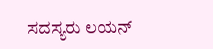ಸದಸ್ಯರು ಲಯನ್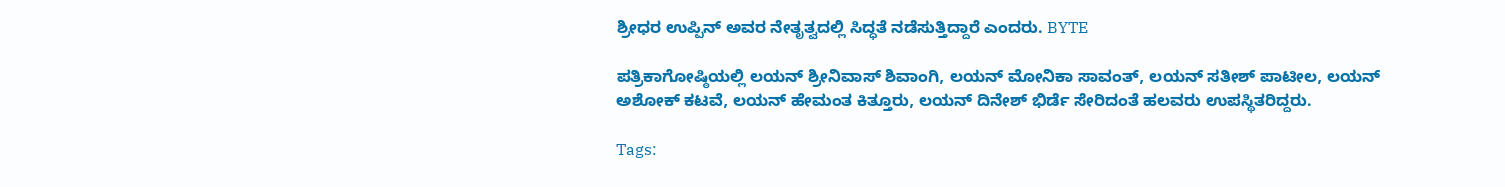ಶ್ರೀಧರ ಉಪ್ಪಿನ್ ಅವರ ನೇತೃತ್ವದಲ್ಲಿ ಸಿದ್ಧತೆ ನಡೆಸುತ್ತಿದ್ದಾರೆ ಎಂದರು. BYTE

ಪತ್ರಿಕಾಗೋಷ್ಠಿಯಲ್ಲಿ ಲಯನ್ ಶ್ರೀನಿವಾಸ್ ಶಿವಾಂಗಿ, ಲಯನ್ ಮೋನಿಕಾ ಸಾವಂತ್, ಲಯನ್ ಸತೀಶ್ ಪಾಟೀಲ, ಲಯನ್ ಅಶೋಕ್ ಕಟವೆ, ಲಯನ್ ಹೇಮಂತ ಕಿತ್ತೂರು, ಲಯನ್ ದಿನೇಶ್ ಭಿರ್ಡೆ ಸೇರಿದಂತೆ ಹಲವರು ಉಪಸ್ಥಿತರಿದ್ದರು.

Tags: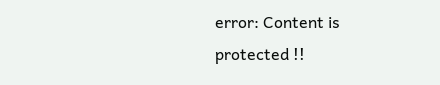error: Content is protected !!